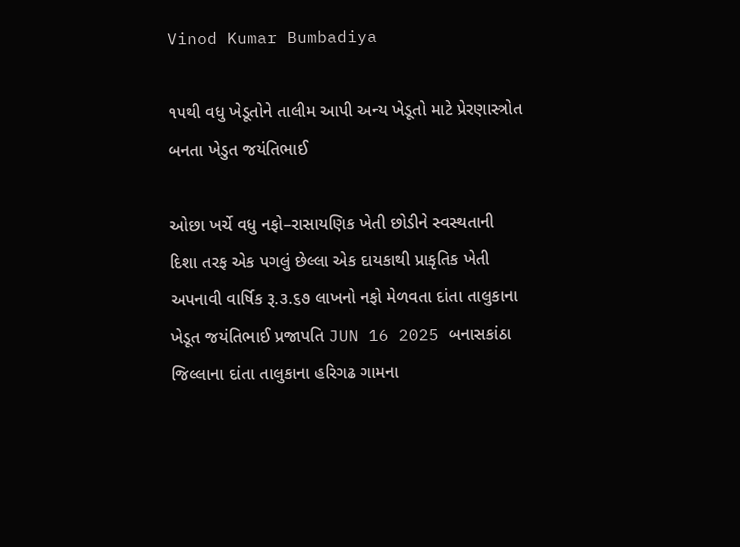Vinod Kumar Bumbadiya

૧૫થી વધુ ખેડૂતોને તાલીમ આપી અન્ય ખેડૂતો માટે પ્રેરણાસ્ત્રોત બનતા ખેડુત જયંતિભાઈ

ઓછા ખર્ચે વધુ નફો–રાસાયણિક ખેતી છોડીને સ્વસ્થતાની દિશા તરફ એક પગલું છેલ્લા એક દાયકાથી પ્રાકૃતિક ખેતી અપનાવી વાર્ષિક રૂ.૩.૬૭ લાખનો નફો મેળવતા દાંતા તાલુકાના ખેડૂત જયંતિભાઈ પ્રજાપતિ JUN 16 2025 બનાસકાંઠા જિલ્લાના દાંતા તાલુકાના હરિગઢ ગામના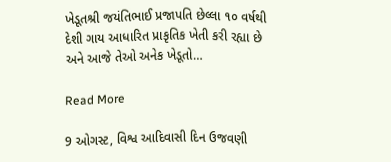ખેડૂતશ્રી જયંતિભાઈ પ્રજાપતિ છેલ્લા ૧૦ વર્ષથી દેશી ગાય આધારિત પ્રાકૃતિક ખેતી કરી રહ્યા છે અને આજે તેઓ અનેક ખેડૂતો…

Read More

9 ઓગસ્ટ, વિશ્વ આદિવાસી દિન ઉજવણી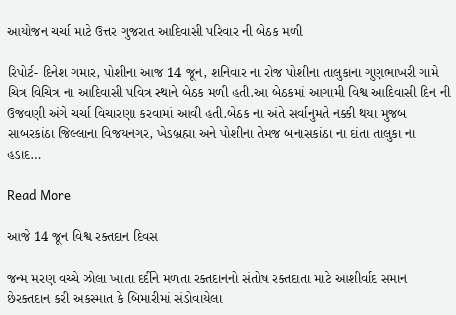આયોજન ચર્ચા માટે ઉત્તર ગુજરાત આદિવાસી પરિવાર ની બેઠક મળી

રિપોર્ટ- દિનેશ ગમાર, પોશીના આજ 14 જૂન, શનિવાર ના રોજ પોશીના તાલુકાના ગુણભાખરી ગામે ચિત્ર વિચિત્ર ના આદિવાસી પવિત્ર સ્થાને બેઠક મળી હતી.આ બેઠકમાં આગામી વિશ્વ આદિવાસી દિન ની ઉજવણી અંગે ચર્ચા વિચારણા કરવામાં આવી હતી.બેઠક ના અંતે સર્વાનુમતે નક્કી થયા મુજબ સાબરકાંઠા જિલ્લાના વિજયનગર, ખેડબ્રહ્મા અને પોશીના તેમજ બનાસકાંઠા ના દાંતા તાલુકા ના હડાદ…

Read More

આજે 14 જૂન વિશ્વ રક્તદાન દિવસ

જન્મ મરણ વચ્ચે ઝોલા ખાતા દર્દીને મળતા રક્તદાનનો સંતોષ રક્તદાતા માટે આશીર્વાદ સમાન છેરક્તદાન કરી અકસ્માત કે બિમારીમાં સંડોવાયેલા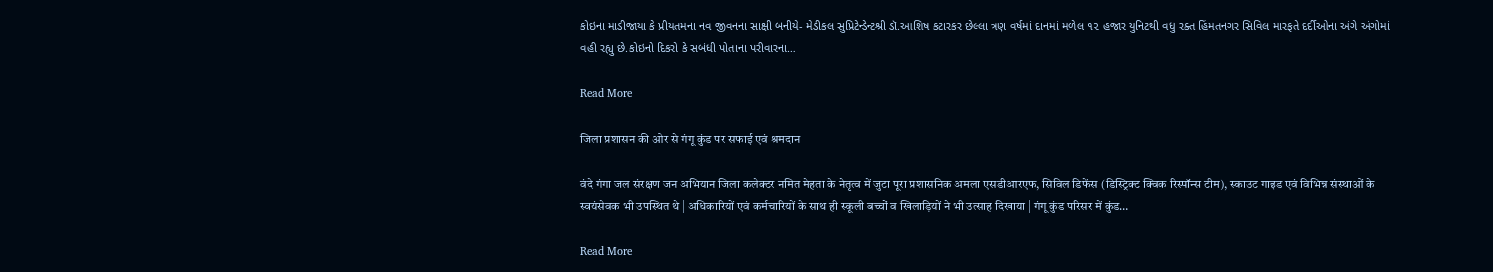કોઇના માડીજાયા કે પ્રીયતમના નવ જીવનના સાક્ષી બનીયે- મેડીકલ સુપ્રિટેન્ડેન્ટશ્રી ડૉ.આશિષ કટારકર છેલ્લા ત્રણ વર્ષમાં દાનમાં મળેલ ૧૨ હજાર યુનિટથી વધુ રક્ત હિંમતનગર સિવિલ મારફતે દર્દીઓના અંગે અંગોમાં વહી રહ્યુ છે.કોઇનો દિકરો કે સબંધી પોતાના પરીવારના…

Read More

जिला प्रशासन की ओर से गंगू कुंड पर सफाई एवं श्रमदान

वंदे गंगा जल संरक्षण जन अभियान जिला कलेक्टर नमित मेहता के नेतृत्व में जुटा पूरा प्रशासनिक अमला एसडीआरएफ, सिविल डिफेंस (डिस्ट्रिक्ट क्विक रिस्पॉन्स टीम), स्काउट गाइड एवं विभिन्न संस्थाओं के स्वयंसेवक भी उपस्थित थे | अधिकारियों एवं कर्मचारियों के साथ ही स्कूली बच्चों व खिलाड़ियों ने भी उत्साह दिखाया | गंगू कुंड परिसर में कुंड…

Read More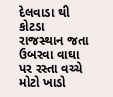દેલવાડા થી કોટડા રાજસ્થાન જતા ઉબરવા વાઘા પર રસ્તા વચ્ચે મોટો ખાડો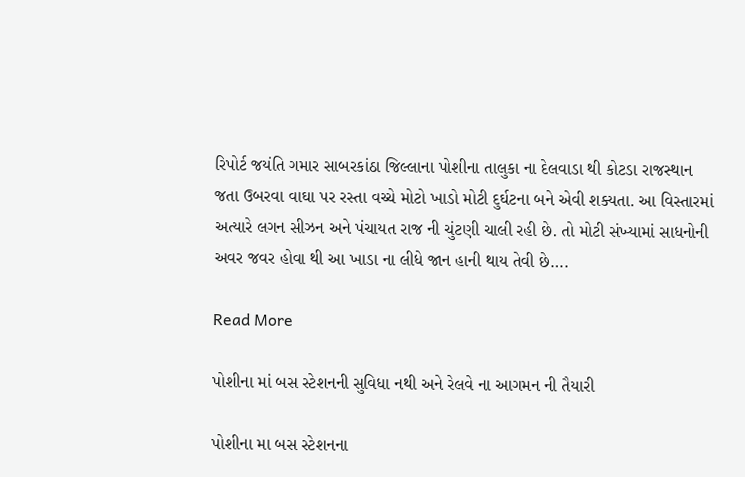રિપોર્ટ જયંતિ ગમાર સાબરકાંઠા જિલ્લાના પોશીના તાલુકા ના દેલવાડા થી કોટડા રાજસ્થાન જતા ઉબરવા વાઘા પર રસ્તા વચ્ચે મોટો ખાડો મોટી દુર્ઘટના બને એવી શક્યતા. આ વિસ્તારમાં અત્યારે લગન સીઝન અને પંચાયત રાજ ની ચુંટણી ચાલી રહી છે. તો મોટી સંખ્યામાં સાધનોની અવર જવર હોવા થી આ ખાડા ના લીધે જાન હાની થાય તેવી છે….

Read More

પોશીના માં બસ સ્ટેશનની સુવિધા નથી અને રેલવે ના આગમન ની તૈયારી

પોશીના મા બસ સ્ટેશનના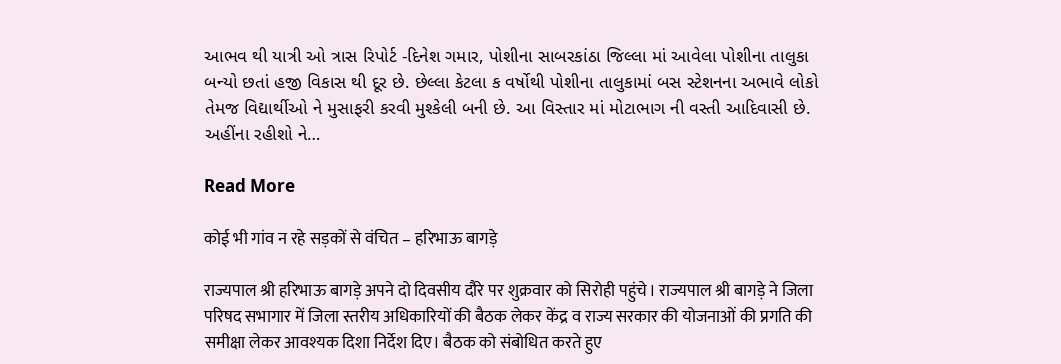આભવ થી યાત્રી ઓ ત્રાસ રિપોર્ટ -દિનેશ ગમાર, પોશીના સાબરકાંઠા જિલ્લા માં આવેલા પોશીના તાલુકા બન્યો છતાં હજી વિકાસ થી દૂર છે. છેલ્લા કેટલા ક વર્ષોથી પોશીના તાલુકામાં બસ સ્ટેશનના અભાવે લોકો તેમજ વિદ્યાર્થીઓ ને મુસાફરી કરવી મુશ્કેલી બની છે. આ વિસ્તાર માં મોટાભાગ ની વસ્તી આદિવાસી છે. અહીંના રહીશો ને…

Read More

कोई भी गांव न रहे सड़कों से वंचित – हरिभाऊ बागड़े

राज्यपाल श्री हरिभाऊ बागड़े अपने दो दिवसीय दौरे पर शुक्रवार को सिरोही पहुंचे। राज्यपाल श्री बागड़े ने जिला परिषद सभागार में जिला स्तरीय अधिकारियों की बैठक लेकर केंद्र व राज्य सरकार की योजनाओं की प्रगति की समीक्षा लेकर आवश्यक दिशा निर्देश दिए। बैठक को संबोधित करते हुए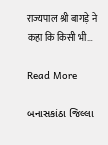राज्यपाल श्री बागड़े ने कहा कि किसी भी…

Read More

બનાસકાંઠા જિલ્લા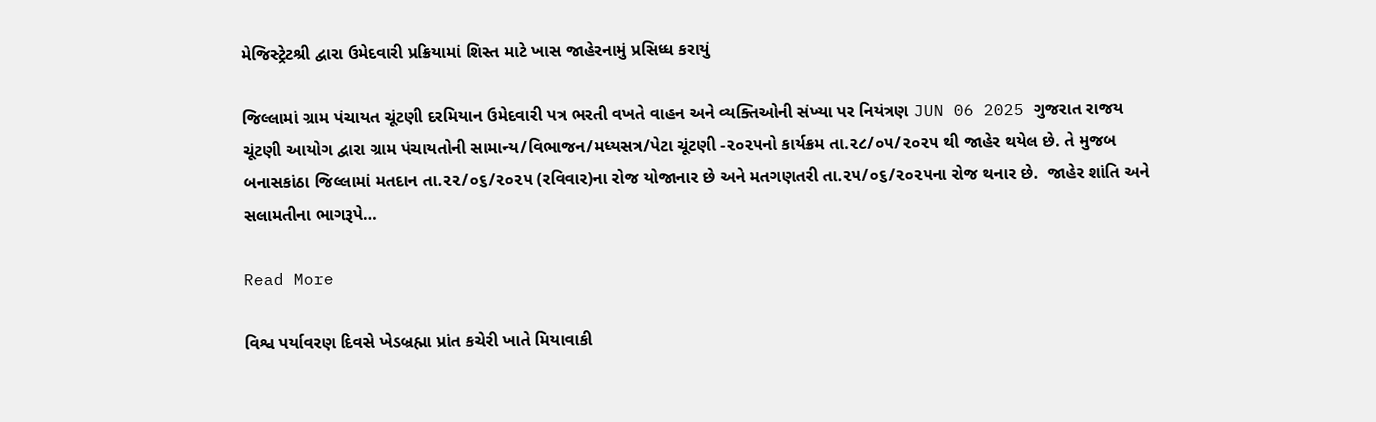મેજિસ્ટ્રેટશ્રી દ્વારા ઉમેદવારી પ્રક્રિયામાં શિસ્ત માટે ખાસ જાહેરનામું પ્રસિધ્ધ કરાયું

જિલ્લામાં ગ્રામ પંચાયત ચૂંટણી દરમિયાન ઉમેદવારી પત્ર ભરતી વખતે વાહન અને વ્યક્તિઓની સંખ્યા પર નિયંત્રણ JUN 06 2025 ગુજરાત રાજય ચૂંટણી આયોગ દ્વારા ગ્રામ પંચાયતોની સામાન્ય/વિભાજન/મધ્યસત્ર/પેટા ચૂંટણી -૨૦૨૫નો કાર્યક્રમ તા.૨૮/૦૫/૨૦૨૫ થી જાહેર થયેલ છે. તે મુજબ બનાસકાંઠા જિલ્લામાં મતદાન તા.૨૨/૦૬/૨૦૨૫ (રવિવાર)ના રોજ યોજાનાર છે અને મતગણતરી તા.૨૫/૦૬/૨૦૨૫ના રોજ થનાર છે.  જાહેર શાંતિ અને સલામતીના ભાગરૂપે…

Read More

વિશ્વ પર્યાવરણ દિવસે ખેડબ્રહ્મા પ્રાંત કચેરી ખાતે મિયાવાકી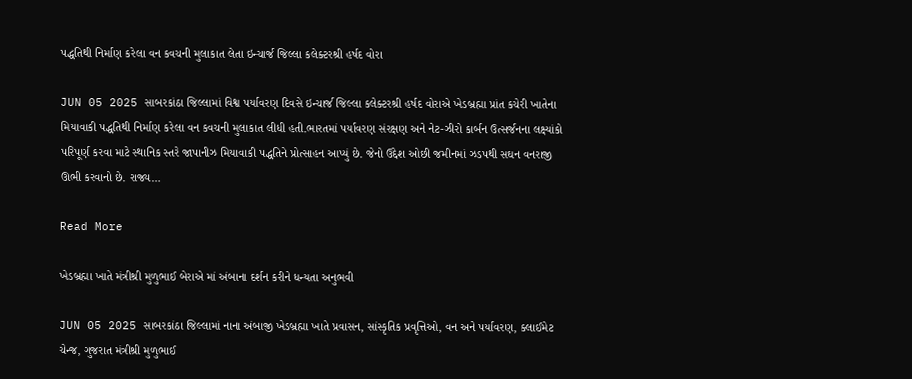પદ્ધતિથી નિર્માણ કરેલા વન કવચની મુલાકાત લેતા ઇન્ચાર્જ જિલ્લા કલેક્ટરશ્રી હર્ષદ વોરા

JUN 05 2025 સાબરકાંઠા જિલ્લામાં વિશ્વ પર્યાવરણ દિવસે ઇન્ચાર્જ જિલ્લા કલેક્ટરશ્રી હર્ષદ વોરાએ ખેડબ્રહ્મા પ્રાંત કચેરી ખાતેના મિયાવાકી પદ્ધતિથી નિર્માણ કરેલા વન કવચની મુલાકાત લીધી હતી.ભારતમાં પર્યાવરણ સંરક્ષણ અને નેટ-ઝીરો કાર્બન ઉત્સર્જનના લક્ષ્યાંકો પરિપૂર્ણ કરવા માટે સ્થાનિક સ્તરે જાપાનીઝ મિયાવાકી પદ્ધતિને પ્રોત્સાહન આપ્યું છે. જેનો ઉદ્દેશ ઓછી જમીનમાં ઝડપથી સઘન વનરાજી ઊભી કરવાનો છે. રાજ્ય…

Read More

ખેડબ્રહ્મા ખાતે મંત્રીશ્રી મુળુભાઈ બેરાએ માં અંબાના દર્શન કરીને ધન્યતા અનુભવી

JUN 05 2025 સાબરકાંઠા જિલ્લામાં નાના અંબાજી ખેડબ્રહ્મા ખાતે પ્રવાસન, સાંસ્કૃતિક પ્રવૃત્તિઓ, વન અને પર્યાવરણ, ક્લાઈમેટ ચેન્જ, ગુજરાત મંત્રીશ્રી મુળુભાઈ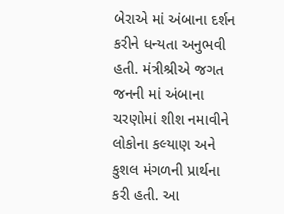બેરાએ માં અંબાના દર્શન કરીને ધન્યતા અનુભવી હતી. મંત્રીશ્રીએ જગત જનની માં અંબાના ચરણોમાં શીશ નમાવીને લોકોના કલ્યાણ અને કુશલ મંગળની પ્રાર્થના કરી હતી. આ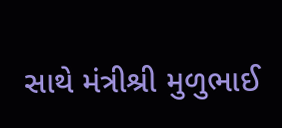સાથે મંત્રીશ્રી મુળુભાઈ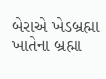બેરાએ ખેડબ્રહ્મા ખાતેના બ્રહ્મા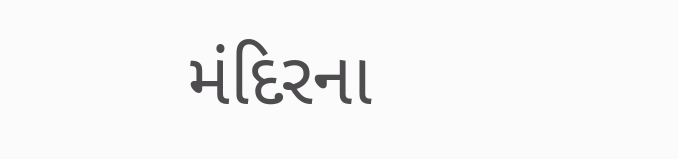મંદિરના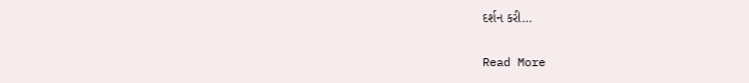દર્શન કરી…

Read More